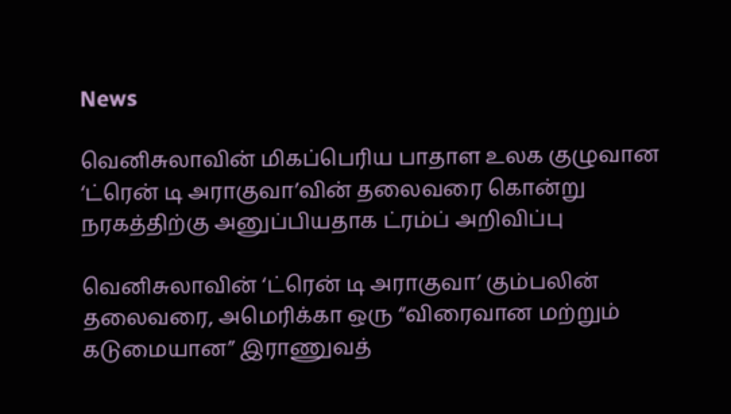News

வெனிசுலாவின் மிகப்பெரிய பாதாள உலக குழுவான ‘ட்ரென் டி அராகுவா’வின் தலைவரை கொன்று நரகத்திற்கு அனுப்பியதாக ட்ரம்ப் அறிவிப்பு

வெனிசுலாவின் ‘ட்ரென் டி அராகுவா’ கும்பலின் தலைவரை, அமெரிக்கா ஒரு “விரைவான மற்றும் கடுமையான” இராணுவத்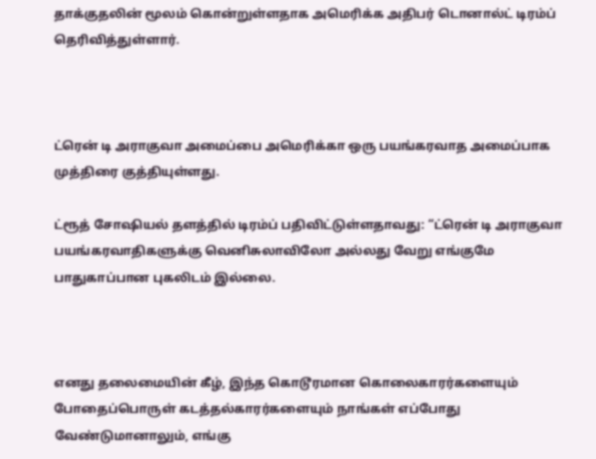தாக்குதலின் மூலம் கொன்றுள்ளதாக அமெரிக்க அதிபர் டொனால்ட் டிரம்ப் தெரிவித்துள்ளார்.



ட்ரென் டி அராகுவா அமைப்பை அமெரிக்கா ஒரு பயங்கரவாத அமைப்பாக முத்திரை குத்தியுள்ளது.

ட்ரூத் சோஷியல் தளத்தில் டிரம்ப் பதிவிட்டுள்ளதாவது: “ட்ரென் டி அராகுவா பயங்கரவாதிகளுக்கு வெனிசுலாவிலோ அல்லது வேறு எங்குமே பாதுகாப்பான புகலிடம் இல்லை.



எனது தலைமையின் கீழ், இந்த கொடூரமான கொலைகாரர்களையும் போதைப்பொருள் கடத்தல்காரர்களையும் நாங்கள் எப்போது வேண்டுமானாலும், எங்கு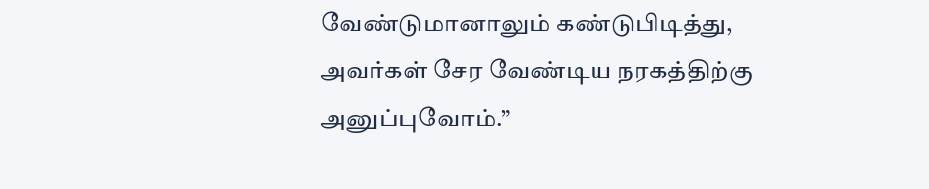வேண்டுமானாலும் கண்டுபிடித்து, அவர்கள் சேர வேண்டிய நரகத்திற்கு அனுப்புவோம்.”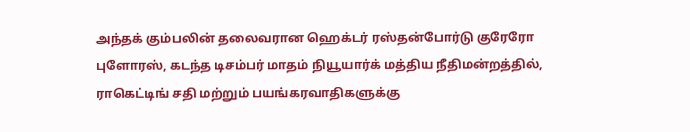அந்தக் கும்பலின் தலைவரான ஹெக்டர் ரஸ்தன்போர்டு குரேரோ புளோரஸ், கடந்த டிசம்பர் மாதம் நியூயார்க் மத்திய நீதிமன்றத்தில், ராகெட்டிங் சதி மற்றும் பயங்கரவாதிகளுக்கு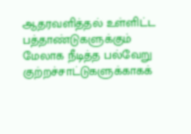ஆதரவளித்தல் உள்ளிட்ட பத்தாண்டுகளுக்கும் மேலாக நீடித்த பல்வேறு குற்றச்சாட்டுகளுக்காகக்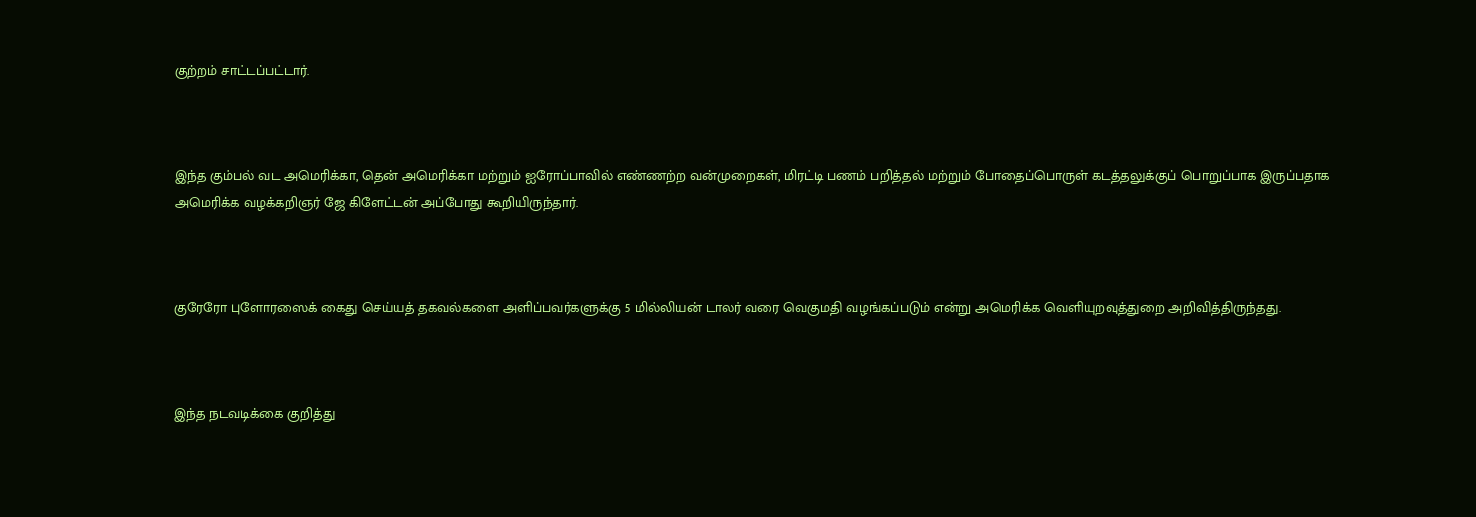குற்றம் சாட்டப்பட்டார்.



இந்த கும்பல் வட அமெரிக்கா, தென் அமெரிக்கா மற்றும் ஐரோப்பாவில் எண்ணற்ற வன்முறைகள், மிரட்டி பணம் பறித்தல் மற்றும் போதைப்பொருள் கடத்தலுக்குப் பொறுப்பாக இருப்பதாக அமெரிக்க வழக்கறிஞர் ஜே கிளேட்டன் அப்போது கூறியிருந்தார்.



குரேரோ புளோரஸைக் கைது செய்யத் தகவல்களை அளிப்பவர்களுக்கு 5 மில்லியன் டாலர் வரை வெகுமதி வழங்கப்படும் என்று அமெரிக்க வெளியுறவுத்துறை அறிவித்திருந்தது.



இந்த நடவடிக்கை குறித்து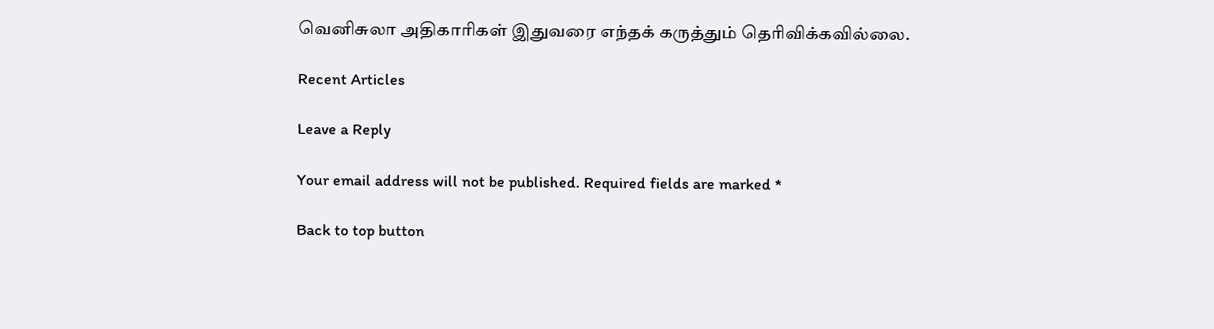வெனிசுலா அதிகாரிகள் இதுவரை எந்தக் கருத்தும் தெரிவிக்கவில்லை.

Recent Articles

Leave a Reply

Your email address will not be published. Required fields are marked *

Back to top button